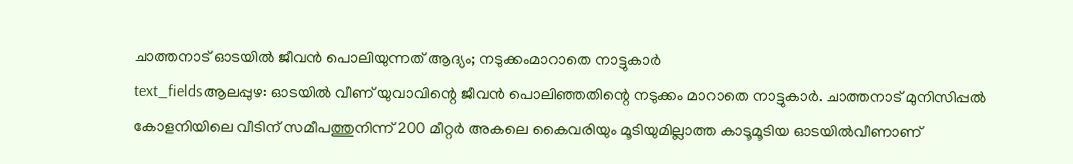ചാത്തനാട് ഓടയിൽ ജീവൻ പൊലിയുന്നത് ആദ്യം; നടുക്കംമാറാതെ നാട്ടുകാർ
text_fieldsആലപ്പുഴ: ഓടയിൽ വീണ് യുവാവിന്റെ ജീവൻ പൊലിഞ്ഞതിന്റെ നടുക്കം മാറാതെ നാട്ടുകാർ. ചാത്തനാട് മുനിസിപ്പൽ കോളനിയിലെ വീടിന് സമീപത്തുനിന്ന് 200 മീറ്റർ അകലെ കൈവരിയും മൂടിയുമില്ലാത്ത കാടൂമൂടിയ ഓടയിൽവീണാണ്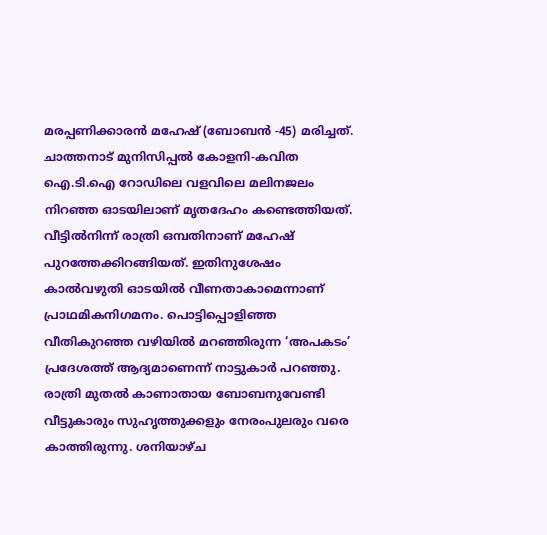മരപ്പണിക്കാരൻ മഹേഷ് (ബോബൻ -45) മരിച്ചത്. ചാത്തനാട് മുനിസിപ്പൽ കോളനി-കവിത ഐ.ടി.ഐ റോഡിലെ വളവിലെ മലിനജലം നിറഞ്ഞ ഓടയിലാണ് മൃതദേഹം കണ്ടെത്തിയത്.
വീട്ടിൽനിന്ന് രാത്രി ഒമ്പതിനാണ് മഹേഷ് പുറത്തേക്കിറങ്ങിയത്. ഇതിനുശേഷം കാൽവഴുതി ഓടയിൽ വീണതാകാമെന്നാണ് പ്രാഥമികനിഗമനം. പൊട്ടിപ്പൊളിഞ്ഞ വീതികുറഞ്ഞ വഴിയിൽ മറഞ്ഞിരുന്ന ‘അപകടം’ പ്രദേശത്ത് ആദ്യമാണെന്ന് നാട്ടുകാർ പറഞ്ഞു.
രാത്രി മുതൽ കാണാതായ ബോബനുവേണ്ടി വീട്ടുകാരും സുഹൃത്തുക്കളും നേരംപുലരും വരെ കാത്തിരുന്നു. ശനിയാഴ്ച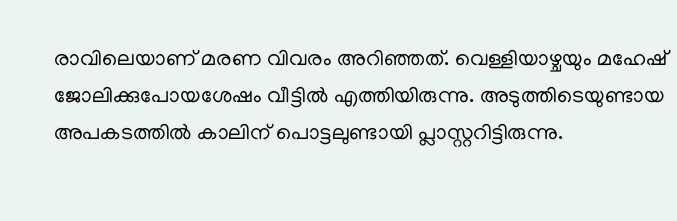രാവിലെയാണ് മരണ വിവരം അറിഞ്ഞത്. വെള്ളിയാഴ്ചയും മഹേഷ് ജോലിക്കുപോയശേഷം വീട്ടിൽ എത്തിയിരുന്നു. അടുത്തിടെയുണ്ടായ അപകടത്തിൽ കാലിന് പൊട്ടലുണ്ടായി പ്ലാസ്റ്ററിട്ടിരുന്നു.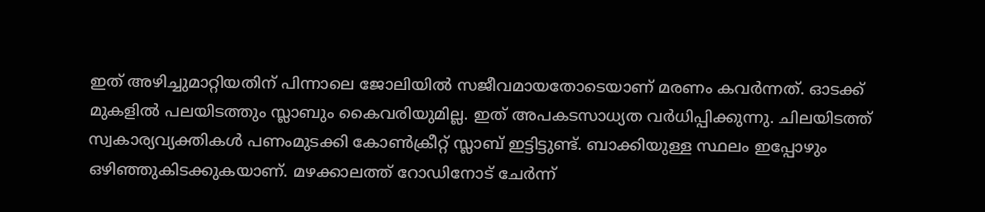ഇത് അഴിച്ചുമാറ്റിയതിന് പിന്നാലെ ജോലിയിൽ സജീവമായതോടെയാണ് മരണം കവർന്നത്. ഓടക്ക് മുകളിൽ പലയിടത്തും സ്ലാബും കൈവരിയുമില്ല. ഇത് അപകടസാധ്യത വർധിപ്പിക്കുന്നു. ചിലയിടത്ത് സ്വകാര്യവ്യക്തികൾ പണംമുടക്കി കോൺക്രീറ്റ് സ്ലാബ് ഇട്ടിട്ടുണ്ട്. ബാക്കിയുള്ള സ്ഥലം ഇപ്പോഴും ഒഴിഞ്ഞുകിടക്കുകയാണ്. മഴക്കാലത്ത് റോഡിനോട് ചേർന്ന്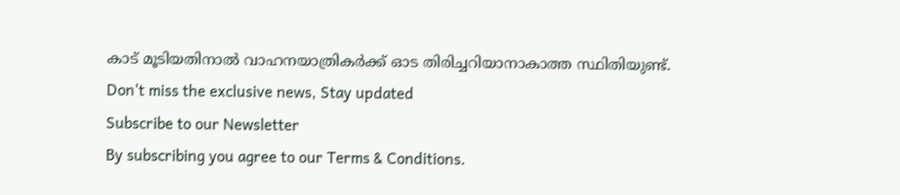കാട് മൂടിയതിനാൽ വാഹനയാത്രികർക്ക് ഓട തിരിച്ചറിയാനാകാത്ത സ്ഥിതിയുണ്ട്.
Don't miss the exclusive news, Stay updated
Subscribe to our Newsletter
By subscribing you agree to our Terms & Conditions.